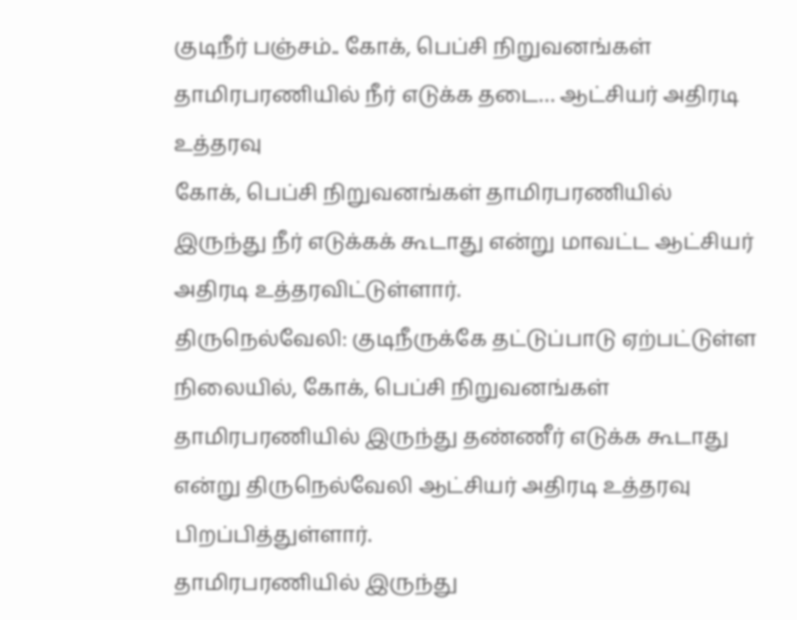குடிநீர் பஞ்சம்.. கோக், பெப்சி நிறுவனங்கள் தாமிரபரணியில் நீர் எடுக்க தடை… ஆட்சியர் அதிரடி உத்தரவு
கோக், பெப்சி நிறுவனங்கள் தாமிரபரணியில் இருந்து நீர் எடுக்கக் கூடாது என்று மாவட்ட ஆட்சியர் அதிரடி உத்தரவிட்டுள்ளார்.
திருநெல்வேலி: குடிநீருக்கே தட்டுப்பாடு ஏற்பட்டுள்ள நிலையில், கோக், பெப்சி நிறுவனங்கள் தாமிரபரணியில் இருந்து தண்ணீர் எடுக்க கூடாது என்று திருநெல்வேலி ஆட்சியர் அதிரடி உத்தரவு பிறப்பித்துள்ளார்.
தாமிரபரணியில் இருந்து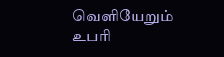வெளியேறும் உபரி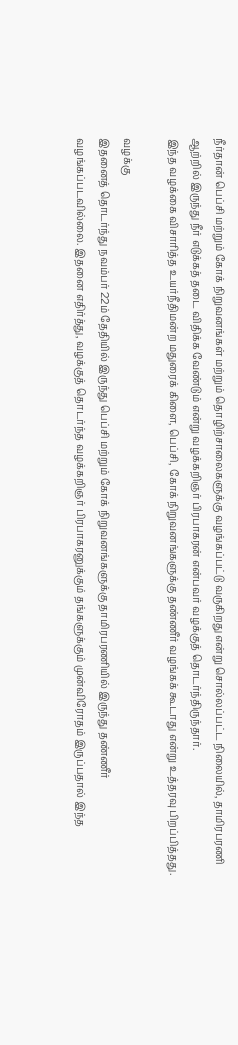நீர்தான் பெப்சி மற்றும் கோக் நிறுவனங்கள் மற்றும் தொழிற்சாலைகளுக்கு வழங்கப்பட்டு வருகிறது என்று சொல்லப்பட்ட நிலையில், தாமிரபரணி ஆற்றில் இருந்து நீர் எடுக்கத் தடை விதிக்க வேண்டும் என்று வழக்கறிஞர் பிரபாகரன் என்பவர் வழக்குத் தொடர்ந்திருந்தார்.
இந்த வழக்கை விசாரித்த உயர்நீதிமன்ற மதுரைக் கிளை, பெப்சி, கோக் நிறுவனங்களுக்கு தண்ணீர் வழங்கக் கூடாது என்று உத்தரவு பிறப்பித்தது.

வழக்கு
இதனைத் தொடர்ந்து நவம்பர் 22ம் தேதியில் இருந்து பெப்சி மற்றும் கோக் நிறுவனங்களுக்கு தாமிரபரணியில் இருந்து தண்ணீர் வழங்கப்படவில்லை. இதனை எதிர்த்து, வழக்குத் தொடர்ந்த வழக்கறிஞர் பிரபாகரனுக்கும் தங்களுக்கும் முன்விரோதம் இருப்பதால் இந்த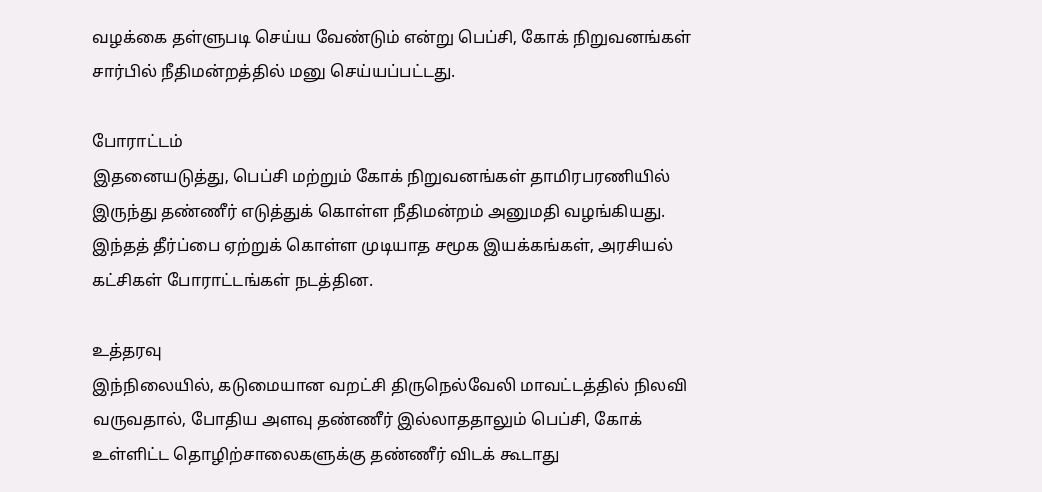வழக்கை தள்ளுபடி செய்ய வேண்டும் என்று பெப்சி, கோக் நிறுவனங்கள் சார்பில் நீதிமன்றத்தில் மனு செய்யப்பட்டது.

போராட்டம்
இதனையடுத்து, பெப்சி மற்றும் கோக் நிறுவனங்கள் தாமிரபரணியில் இருந்து தண்ணீர் எடுத்துக் கொள்ள நீதிமன்றம் அனுமதி வழங்கியது. இந்தத் தீர்ப்பை ஏற்றுக் கொள்ள முடியாத சமூக இயக்கங்கள், அரசியல் கட்சிகள் போராட்டங்கள் நடத்தின.

உத்தரவு
இந்நிலையில், கடுமையான வறட்சி திருநெல்வேலி மாவட்டத்தில் நிலவி வருவதால், போதிய அளவு தண்ணீர் இல்லாததாலும் பெப்சி, கோக் உள்ளிட்ட தொழிற்சாலைகளுக்கு தண்ணீர் விடக் கூடாது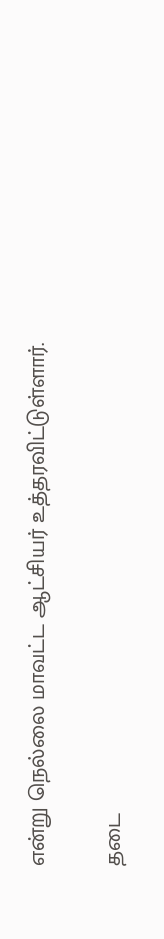என்று நெல்லை மாவட்ட ஆட்சியர் உத்தரவிட்டுள்ளார்.

தடை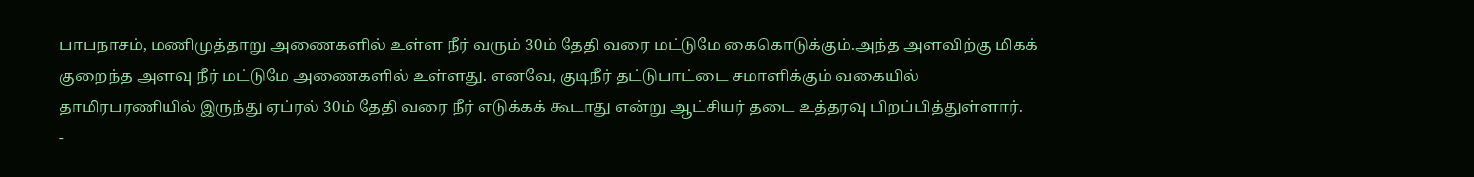பாபநாசம், மணிமுத்தாறு அணைகளில் உள்ள நீர் வரும் 30ம் தேதி வரை மட்டுமே கைகொடுக்கும்.அந்த அளவிற்கு மிகக் குறைந்த அளவு நீர் மட்டுமே அணைகளில் உள்ளது. எனவே, குடிநீர் தட்டுபாட்டை சமாளிக்கும் வகையில் தாமிரபரணியில் இருந்து ஏப்ரல் 30ம் தேதி வரை நீர் எடுக்கக் கூடாது என்று ஆட்சியர் தடை உத்தரவு பிறப்பித்துள்ளார்.
-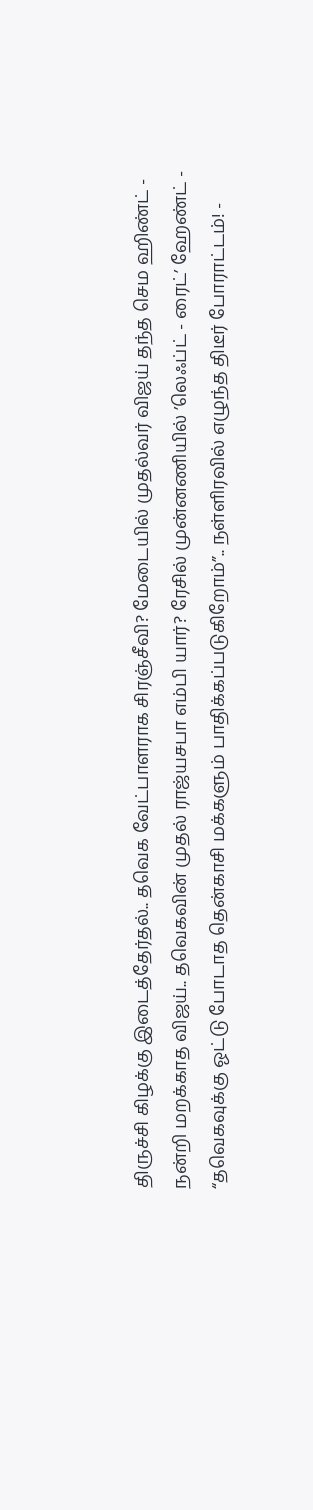திருச்சி கிழக்கு இடைத்தேர்தல்.. தவெக வேட்பாளராக சிரஞ்சீவி? மேடையில் முதல்வர் விஜய் தந்த செம ஹிண்ட் -
நன்றி மறக்காத விஜய்.. தவெகவின் முதல் ராஜ்யசபா எம்பி யார்? ரேசில் முன்னணியில் ’லெஃப்ட் - ரைட்’ ஹேண்ட் -
“தவெகவுக்கு ஓட்டு போடாத தென்காசி மக்களும் பாதிக்கப்படுகிறோம்”.. நள்ளிரவில் எழுந்த திடீர் போராட்டம்! -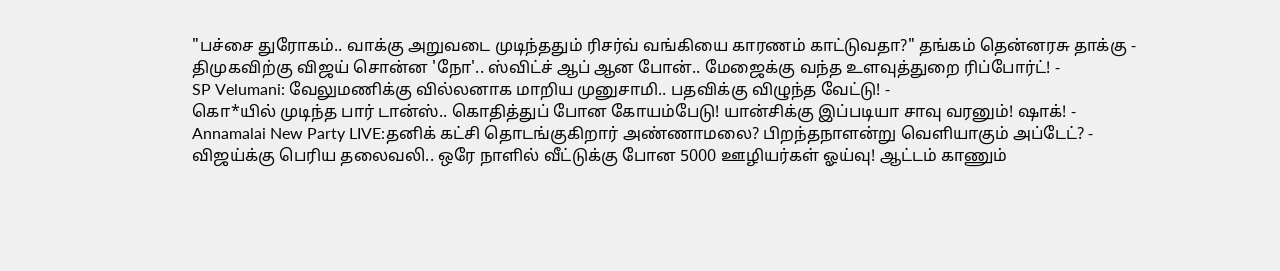"பச்சை துரோகம்.. வாக்கு அறுவடை முடிந்ததும் ரிசர்வ் வங்கியை காரணம் காட்டுவதா?" தங்கம் தென்னரசு தாக்கு -
திமுகவிற்கு விஜய் சொன்ன 'நோ'.. ஸ்விட்ச் ஆப் ஆன போன்.. மேஜைக்கு வந்த உளவுத்துறை ரிப்போர்ட்! -
SP Velumani: வேலுமணிக்கு வில்லனாக மாறிய முனுசாமி.. பதவிக்கு விழுந்த வேட்டு! -
கொ*யில் முடிந்த பார் டான்ஸ்.. கொதித்துப் போன கோயம்பேடு! யான்சிக்கு இப்படியா சாவு வரனும்! ஷாக்! -
Annamalai New Party LIVE:தனிக் கட்சி தொடங்குகிறார் அண்ணாமலை? பிறந்தநாளன்று வெளியாகும் அப்டேட்? -
விஜய்க்கு பெரிய தலைவலி.. ஒரே நாளில் வீட்டுக்கு போன 5000 ஊழியர்கள் ஓய்வு! ஆட்டம் காணும்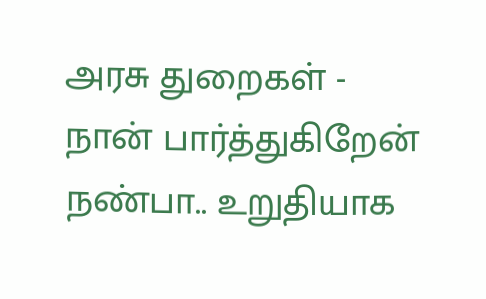அரசு துறைகள் -
நான் பார்த்துகிறேன் நண்பா.. உறுதியாக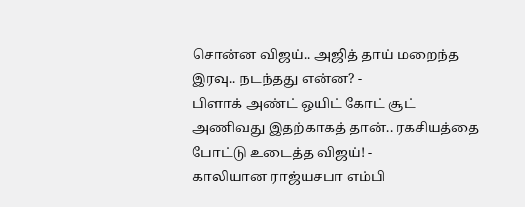சொன்ன விஜய்.. அஜித் தாய் மறைந்த இரவு.. நடந்தது என்ன? -
பிளாக் அண்ட் ஒயிட் கோட் சூட் அணிவது இதற்காகத் தான்.. ரகசியத்தை போட்டு உடைத்த விஜய்! -
காலியான ராஜ்யசபா எம்பி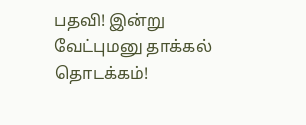பதவி! இன்று வேட்புமனு தாக்கல் தொடக்கம்!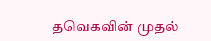தவெகவின் முதல்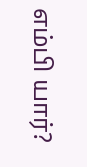எம்பி யார்?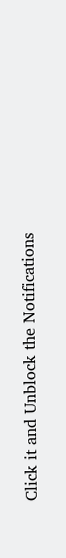Click it and Unblock the Notifications